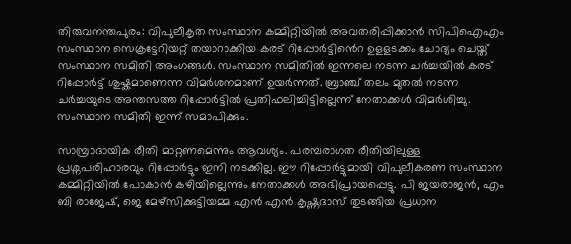തിരുവനന്തപുരം: വിപുലീകൃത സംസ്ഥാന കമ്മിറ്റിയിൽ അവതരിപ്പിക്കാൻ സിപിഐഎം സംസ്ഥാന സെക്രട്ടേറിയറ്റ് തയാറാക്കിയ കരട് റിപ്പോർട്ടിൻെറ ഉളളടക്കം ചോദ്യം ചെയ്ത് സംസ്ഥാന സമിതി അംഗങ്ങൾ. സംസ്ഥാന സമിതിൽ ഇന്നലെ നടന്ന ചർച്ചയിൽ കരട് റിപ്പോർട്ട് ശുഷ്കമാണെന്ന വിമർശനമാണ് ഉയർന്നത്. ബ്രാഞ്ച് തലം മുതൽ നടന്ന ചർച്ചയുടെ അന്തസത്ത റിപ്പോർട്ടിൽ പ്രതിഫലിച്ചിട്ടില്ലെന്ന് നേതാക്കൾ വിമർശിച്ചു. സംസ്ഥാന സമിതി ഇന്ന് സമാപിക്കും.

സാമ്പ്രാദായിക രീതി മാറ്റണമെന്നും ആവശ്യം. പരമ്പരാഗത രീതിയിലുള്ള പ്രശ്നപരിഹാരവും റിപ്പോർട്ടും ഇനി നടക്കില്ല. ഈ റിപ്പോർട്ടുമായി വിപുലീകരണ സംസ്ഥാന കമ്മിറ്റിയിൽ പോകാൻ കഴിയില്ലെന്നും നേതാക്കൾ അഭിപ്രായപ്പെട്ടു. പി ജയരാജൻ, എം ബി രാജേഷ്, ജെ മേഴ്സിക്കുട്ടിയമ്മ എൻ എൻ കൃഷ്ണദാസ് തുടങ്ങിയ പ്രധാന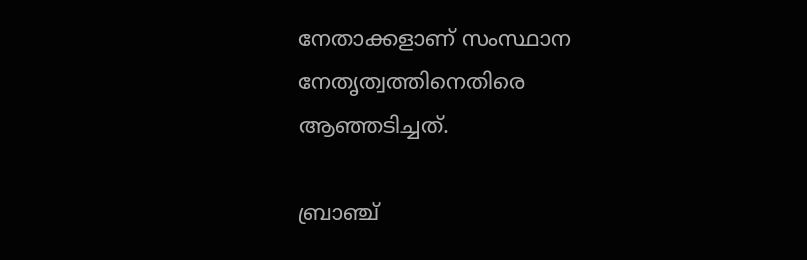നേതാക്കളാണ് സംസ്ഥാന നേതൃത്വത്തിനെതിരെ ആഞ്ഞടിച്ചത്.

ബ്രാഞ്ച്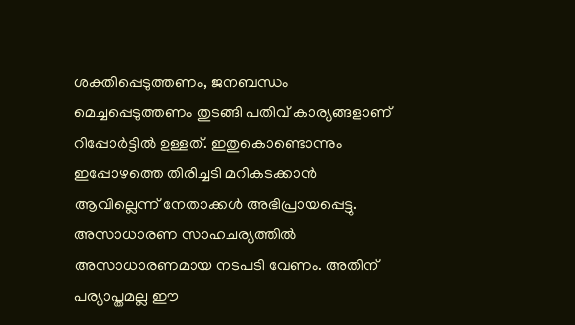ശക്തിപ്പെടുത്തണം, ജനബന്ധം മെച്ചപ്പെടുത്തണം തുടങ്ങി പതിവ് കാര്യങ്ങളാണ് റിപ്പോര്‍ട്ടില്‍ ഉള്ളത്. ഇതുകൊണ്ടൊന്നും ഇപ്പോഴത്തെ തിരിച്ചടി മറികടക്കാന്‍ ആവില്ലെന്ന് നേതാക്കള്‍ അഭിപ്രായപ്പെട്ടു. അസാധാരണ സാഹചര്യത്തില്‍ അസാധാരണമായ നടപടി വേണം. അതിന് പര്യാപ്തമല്ല ഈ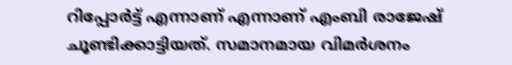റിപ്പോര്‍ട്ട് എന്നാണ് എന്നാണ് എംബി രാജേഷ് ചൂണ്ടിക്കാട്ടിയത്. സമാനമായ വിമര്‍ശനം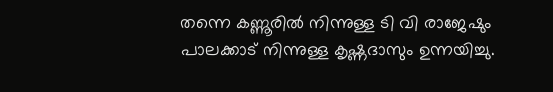തന്നെ കണ്ണൂരില്‍ നിന്നുള്ള ടി വി രാജേഷും പാലക്കാട് നിന്നുള്ള കൃഷ്ണദാസും ഉന്നയിച്ചു.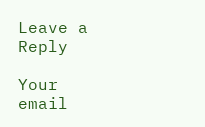Leave a Reply

Your email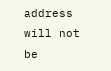address will not be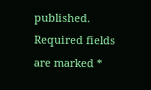published. Required fields are marked *